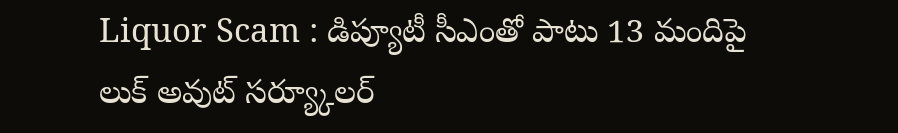Liquor Scam : డిప్యూటీ సీఎంతో పాటు 13 మందిపై లుక్ అవుట్ సర్య్కూలర్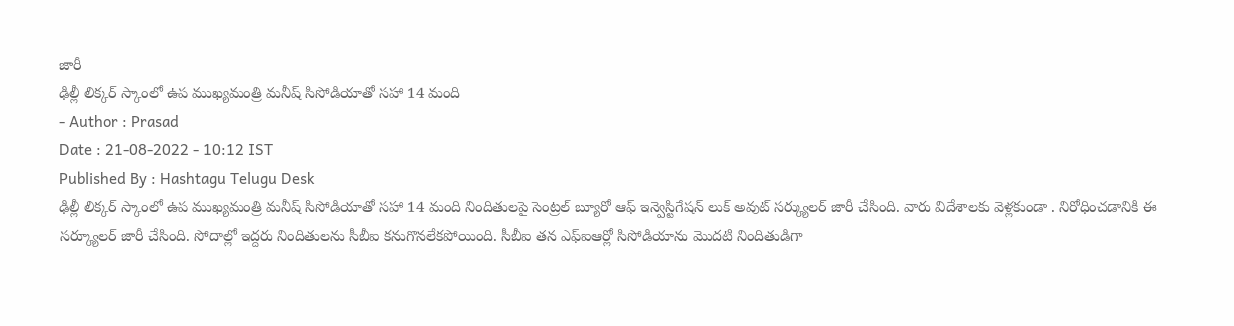జారీ
ఢిల్లీ లిక్కర్ స్కాంలో ఉప ముఖ్యమంత్రి మనీష్ సిసోడియాతో సహా 14 మంది
- Author : Prasad
Date : 21-08-2022 - 10:12 IST
Published By : Hashtagu Telugu Desk
ఢిల్లీ లిక్కర్ స్కాంలో ఉప ముఖ్యమంత్రి మనీష్ సిసోడియాతో సహా 14 మంది నిందితులపై సెంట్రల్ బ్యూరో ఆఫ్ ఇన్వెస్టిగేషన్ లుక్ అవుట్ సర్క్యులర్ జారీ చేసింది. వారు విదేశాలకు వెళ్లకుండా . నిరోధించడానికి ఈ సర్క్యూలర్ జారీ చేసింది. సోదాల్లో ఇద్దరు నిందితులను సీబీఐ కనుగొనలేకపోయింది. సీబీఐ తన ఎఫ్ఐఆర్లో సిసోడియాను మొదటి నిందితుడిగా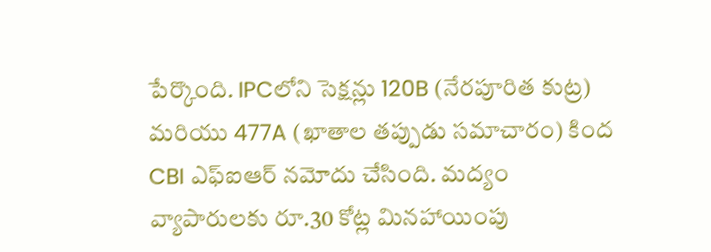పేర్కొంది. IPCలోని సెక్షన్లు 120B (నేరపూరిత కుట్ర) మరియు 477A (ఖాతాల తప్పుడు సమాచారం) కింద CBI ఎఫ్ఐఆర్ నమోదు చేసింది. మద్యం వ్యాపారులకు రూ.30 కోట్ల మినహాయింపు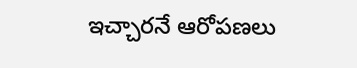ఇచ్చారనే ఆరోపణలు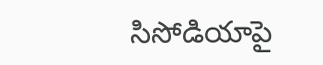సిసోడియాపై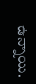ఉన్నాయి.